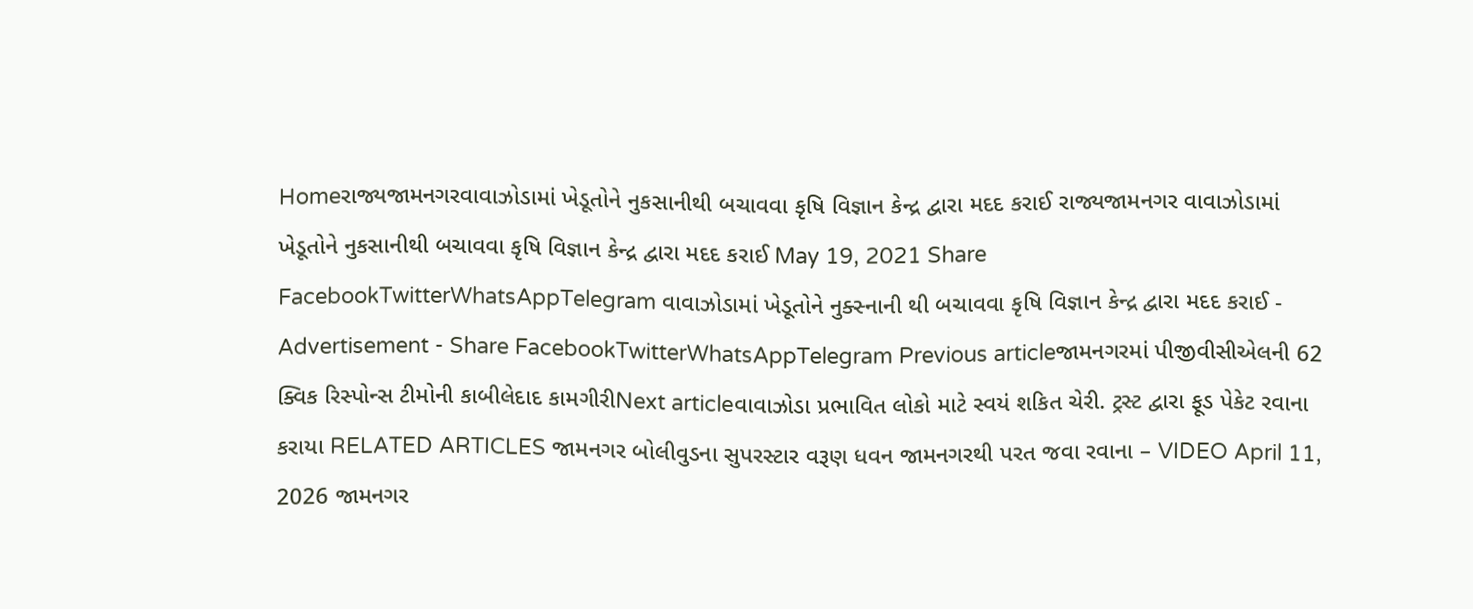Homeરાજ્યજામનગરવાવાઝોડામાં ખેડૂતોને નુકસાનીથી બચાવવા કૃષિ વિજ્ઞાન કેન્દ્ર દ્વારા મદદ કરાઈ રાજ્યજામનગર વાવાઝોડામાં ખેડૂતોને નુકસાનીથી બચાવવા કૃષિ વિજ્ઞાન કેન્દ્ર દ્વારા મદદ કરાઈ May 19, 2021 Share FacebookTwitterWhatsAppTelegram વાવાઝોડામાં ખેડૂતોને નુક્સ્નાની થી બચાવવા કૃષિ વિજ્ઞાન કેન્દ્ર દ્વારા મદદ કરાઈ - Advertisement - Share FacebookTwitterWhatsAppTelegram Previous articleજામનગરમાં પીજીવીસીએલની 62 ક્વિક રિસ્પોન્સ ટીમોની કાબીલેદાદ કામગીરીNext articleવાવાઝોડા પ્રભાવિત લોકો માટે સ્વયં શકિત ચેરી. ટ્રસ્ટ દ્વારા ફૂડ પેકેટ રવાના કરાયા RELATED ARTICLES જામનગર બોલીવુડના સુપરસ્ટાર વરૂણ ધવન જામનગરથી પરત જવા રવાના – VIDEO April 11, 2026 જામનગર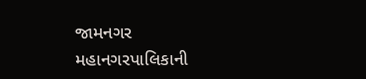જામનગર મહાનગરપાલિકાની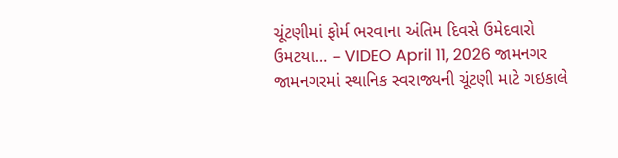ચૂંટણીમાં ફોર્મ ભરવાના અંતિમ દિવસે ઉમેદવારો ઉમટયા… – VIDEO April 11, 2026 જામનગર જામનગરમાં સ્થાનિક સ્વરાજ્યની ચૂંટણી માટે ગઇકાલે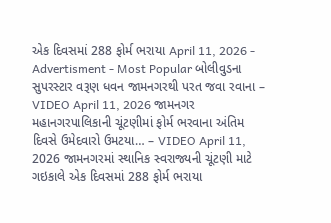એક દિવસમાં 288 ફોર્મ ભરાયા April 11, 2026 - Advertisment - Most Popular બોલીવુડના સુપરસ્ટાર વરૂણ ધવન જામનગરથી પરત જવા રવાના – VIDEO April 11, 2026 જામનગર મહાનગરપાલિકાની ચૂંટણીમાં ફોર્મ ભરવાના અંતિમ દિવસે ઉમેદવારો ઉમટયા… – VIDEO April 11, 2026 જામનગરમાં સ્થાનિક સ્વરાજ્યની ચૂંટણી માટે ગઇકાલે એક દિવસમાં 288 ફોર્મ ભરાયા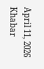April 11, 2026 Khabar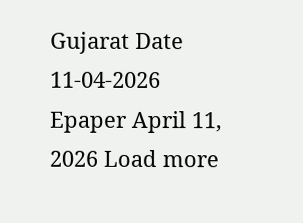Gujarat Date 11-04-2026 Epaper April 11, 2026 Load more